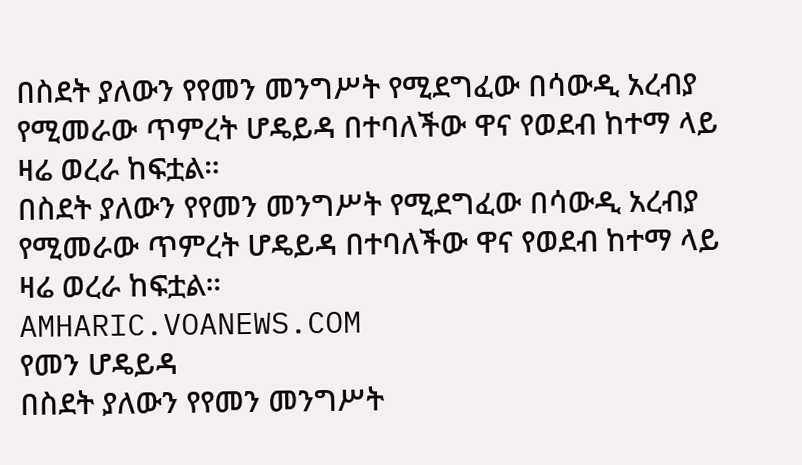በስደት ያለውን የየመን መንግሥት የሚደግፈው በሳውዲ አረብያ የሚመራው ጥምረት ሆዴይዳ በተባለችው ዋና የወደብ ከተማ ላይ ዛሬ ወረራ ከፍቷል።
በስደት ያለውን የየመን መንግሥት የሚደግፈው በሳውዲ አረብያ የሚመራው ጥምረት ሆዴይዳ በተባለችው ዋና የወደብ ከተማ ላይ ዛሬ ወረራ ከፍቷል።
AMHARIC.VOANEWS.COM
የመን ሆዴይዳ
በስደት ያለውን የየመን መንግሥት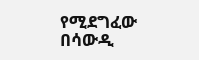የሚደግፈው በሳውዲ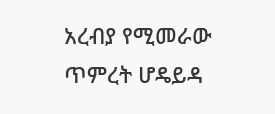አረብያ የሚመራው ጥምረት ሆዴይዳ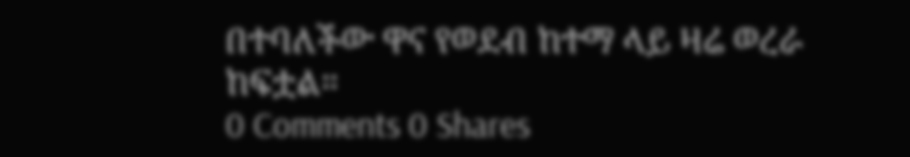በተባለችው ዋና የወደብ ከተማ ላይ ዛሬ ወረራ ከፍቷል።
0 Comments 0 Shares